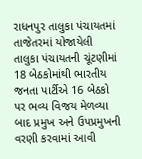રાધનપુર તાલુકા પંચાયતમાં તાજેતરમાં યોજાયેલી તાલુકા પંચાયતની ચૂંટણીમાં 18 બેઠકોમાંથી ભારતીય જનતા પાર્ટીએ 16 બેઠકો પર ભવ્ય વિજય મેળવ્યા બાદ પ્રમુખ અને ઉપપ્રમુખની વરણી કરવામાં આવી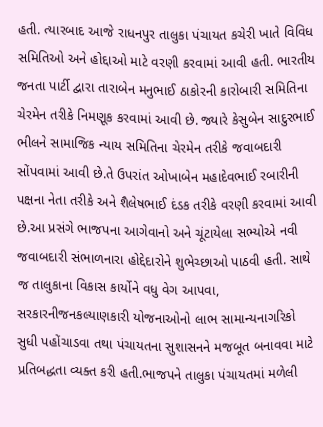હતી. ત્યારબાદ આજે રાધનપુર તાલુકા પંચાયત કચેરી ખાતે વિવિધ સમિતિઓ અને હોદ્દાઓ માટે વરણી કરવામાં આવી હતી. ભારતીય જનતા પાર્ટી દ્વારા તારાબેન મનુભાઈ ઠાકોરની કારોબારી સમિતિના ચેરમેન તરીકે નિમણૂક કરવામાં આવી છે. જ્યારે કેસુબેન સાદુરભાઈ ભીલને સામાજિક ન્યાય સમિતિના ચેરમેન તરીકે જવાબદારી સોંપવામાં આવી છે.તે ઉપરાંત ઓખાબેન મહાદેવભાઈ રબારીની પક્ષના નેતા તરીકે અને શૈલેષભાઈ દંડક તરીકે વરણી કરવામાં આવી છે.આ પ્રસંગે ભાજપના આગેવાનો અને ચૂંટાયેલા સભ્યોએ નવી જવાબદારી સંભાળનારા હોદ્દેદારોને શુભેચ્છાઓ પાઠવી હતી. સાથે જ તાલુકાના વિકાસ કાર્યોને વધુ વેગ આપવા, સરકારનીજનકલ્યાણકારી યોજનાઓનો લાભ સામાન્યનાગરિકો સુધી પહોંચાડવા તથા પંચાયતના સુશાસનને મજબૂત બનાવવા માટે પ્રતિબદ્ધતા વ્યક્ત કરી હતી.ભાજપને તાલુકા પંચાયતમાં મળેલી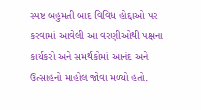સ્પષ્ટ બહુમતી બાદ વિવિધ હોદ્દાઓ પર કરવામાં આવેલી આ વરણીઓથી પક્ષના કાર્યકરો અને સમર્થકોમાં આનંદ અને ઉત્સાહનો માહોલ જોવા મળ્યો હતો.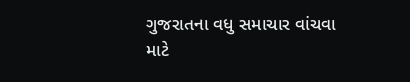ગુજરાતના વધુ સમાચાર વાંચવા માટે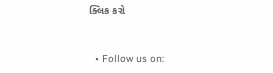ક્લિક કરો


  • Follow us on: